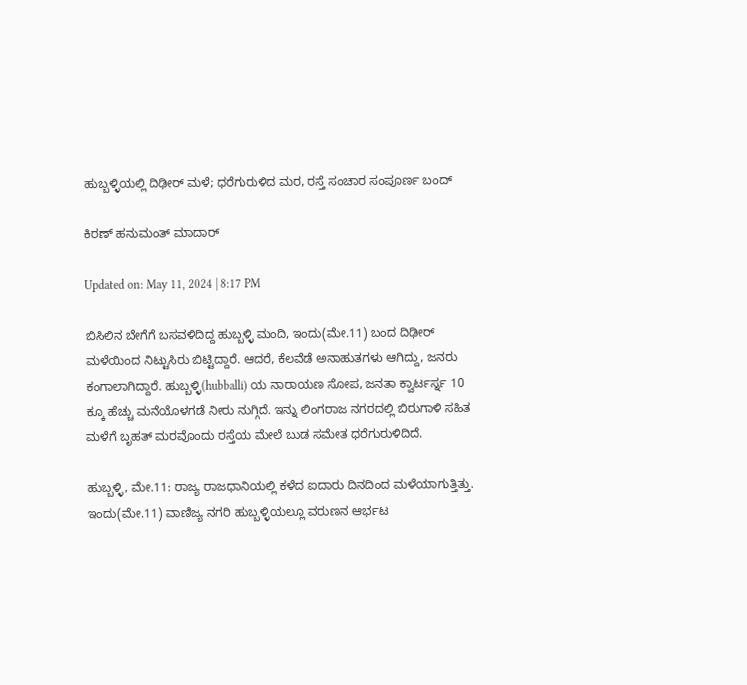ಹುಬ್ಬಳ್ಳಿಯಲ್ಲಿ ದಿಢೀರ್ ಮಳೆ; ಧರೆಗುರುಳಿದ ಮರ, ರಸ್ತೆ ಸಂಚಾರ ಸಂಪೂರ್ಣ ಬಂದ್

ಕಿರಣ್ ಹನುಮಂತ್ ಮಾದಾರ್

Updated on: May 11, 2024 | 8:17 PM

ಬಿಸಿಲಿನ ಬೇಗೆಗೆ ಬಸವಳಿದಿದ್ದ ಹುಬ್ಬಳ್ಳಿ ಮಂದಿ, ಇಂದು(ಮೇ.11) ಬಂದ ದಿಢೀರ್ ಮಳೆಯಿಂದ ನಿಟ್ಟುಸಿರು ಬಿಟ್ಟಿದ್ದಾರೆ. ಆದರೆ, ಕೆಲವೆಡೆ ಅನಾಹುತಗಳು ಆಗಿದ್ದು, ಜನರು ಕಂಗಾಲಾಗಿದ್ದಾರೆ. ಹುಬ್ಬಳ್ಳಿ(hubballi) ಯ ನಾರಾಯಣ ಸೋಪ, ಜನತಾ ಕ್ವಾರ್ಟರ್ಸ್ನ 10 ಕ್ಕೂ ಹೆಚ್ಚು ಮನೆಯೊಳಗಡೆ ನೀರು ನುಗ್ಗಿದೆ. ಇನ್ನು ಲಿಂಗರಾಜ ನಗರದಲ್ಲಿ ಬಿರುಗಾಳಿ ಸಹಿತ ಮಳೆಗೆ ಬೃಹತ್ ಮರವೊಂದು ರಸ್ತೆಯ ಮೇಲೆ ಬುಡ ಸಮೇತ ಧರೆಗುರುಳಿದಿದೆ.

ಹುಬ್ಬಳ್ಳಿ, ಮೇ.11: ರಾಜ್ಯ ರಾಜಧಾನಿಯಲ್ಲಿ ಕಳೆದ ಐದಾರು ದಿನದಿಂದ ಮಳೆಯಾಗುತ್ತಿತ್ತು. ಇಂದು(ಮೇ.11) ವಾಣಿಜ್ಯ ನಗರಿ ಹುಬ್ಬಳ್ಳಿಯಲ್ಲೂ ವರುಣನ ಆರ್ಭಟ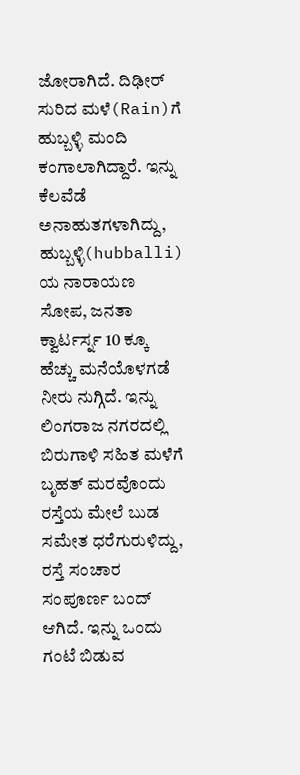ಜೋರಾಗಿದೆ. ದಿಢೀರ್ ಸುರಿದ ಮಳೆ(Rain)ಗೆ ಹುಬ್ಬಳ್ಳಿ ಮಂದಿ ಕಂಗಾಲಾಗಿದ್ದಾರೆ. ಇನ್ನು ಕೆಲವೆಡೆ ಅನಾಹುತಗಳಾಗಿದ್ದು, ಹುಬ್ಬಳ್ಳಿ(hubballi) ಯ ನಾರಾಯಣ ಸೋಪ, ಜನತಾ ಕ್ವಾರ್ಟರ್ಸ್ನ 10 ಕ್ಕೂ ಹೆಚ್ಚು ಮನೆಯೊಳಗಡೆ ನೀರು ನುಗ್ಗಿದೆ. ಇನ್ನು ಲಿಂಗರಾಜ ನಗರದಲ್ಲಿ ಬಿರುಗಾಳಿ ಸಹಿತ ಮಳೆಗೆ ಬೃಹತ್ ಮರವೊಂದು ರಸ್ತೆಯ ಮೇಲೆ ಬುಡ ಸಮೇತ ಧರೆಗುರುಳಿದ್ದು, ರಸ್ತೆ ಸಂಚಾರ ಸಂಪೂರ್ಣ ಬಂದ್ ಆಗಿದೆ. ಇನ್ನು ಒಂದು ಗಂಟೆ ಬಿಡುವ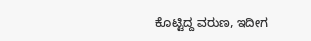ಕೊಟ್ಟಿದ್ದ ವರುಣ, ಇದೀಗ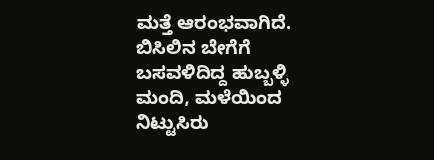ಮತ್ತೆ ಆರಂಭವಾಗಿದೆ. ಬಿಸಿಲಿನ ಬೇಗೆಗೆ ಬಸವಳಿದಿದ್ದ ಹುಬ್ಬಳ್ಳಿ ಮಂದಿ, ಮಳೆಯಿಂದ ನಿಟ್ಟುಸಿರು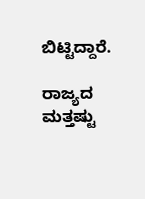ಬಿಟ್ಟಿದ್ದಾರೆ.

ರಾಜ್ಯದ ಮತ್ತಷ್ಟು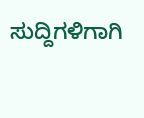ಸುದ್ದಿಗಳಿಗಾಗಿ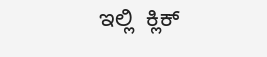ಇಲ್ಲಿ  ಕ್ಲಿಕ್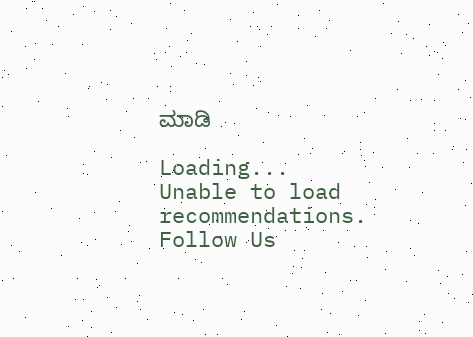ಮಾಡಿ

Loading...
Unable to load recommendations.
Follow Us